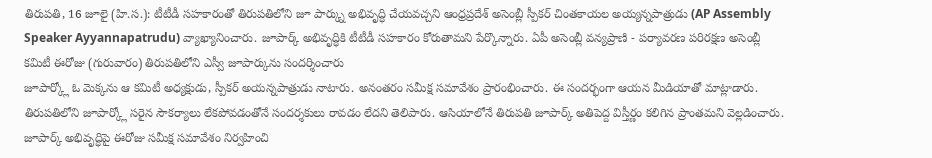తిరుపతి, 16 జూలై (హి.స.): టీటీడీ సహకారంతో తిరుపతిలోని జూ పార్క్ను అభివృద్ధి చేయవచ్చని ఆంధ్రప్రదేశ్ అసెంబ్లీ స్పీకర్ చింతకాయల అయ్యన్నపాత్రుడు (AP Assembly Speaker Ayyannapatrudu) వ్యాఖ్యానించారు. జూపార్క్ అభివృద్ధికి టీటీడీ సహకారం కోరుతామని పేర్కొన్నారు. ఏపీ అసెంబ్లీ వన్యప్రాణి - పర్యావరణ పరిరక్షణ అసెంబ్లీ కమిటీ ఈరోజు (గురువారం) తిరుపతిలోని ఎస్వీ జూపార్కును సందర్శించారు
జూపార్క్లో ఓ మెక్కను ఆ కమిటీ అధ్యక్షుడు, స్పీకర్ అయన్నపాత్రుడు నాటారు. అనంతరం సమీక్ష సమావేశం ప్రారంభించారు. ఈ సందర్భంగా ఆయన మీడియాతో మాట్లాడారు. తిరుపతిలోని జూపార్క్లో సరైన సౌకర్యాలు లేకపోవడంతోనే సందర్శకులు రావడం లేదని తెలిపారు. ఆసియాలోనే తిరుపతి జూపార్క్ అతిపెద్ద విస్తీర్ణం కలిగిన ప్రాంతమని వెల్లడించారు. జూపార్క్ అభివృద్ధిపై ఈరోజు సమీక్ష సమావేశం నిర్వహించి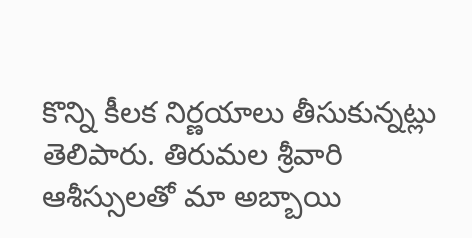కొన్ని కీలక నిర్ణయాలు తీసుకున్నట్లు తెలిపారు. తిరుమల శ్రీవారి ఆశీస్సులతో మా అబ్బాయి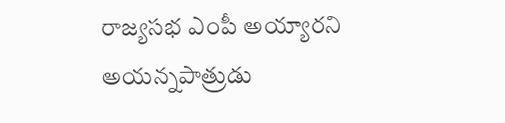రాజ్యసభ ఎంపీ అయ్యారని అయన్నపాత్రుడు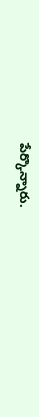పేర్కొన్నారు.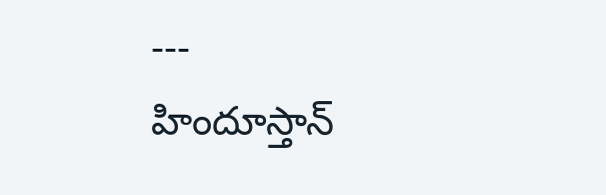---
హిందూస్తాన్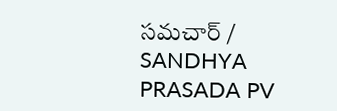సమచార్ / SANDHYA PRASADA PV